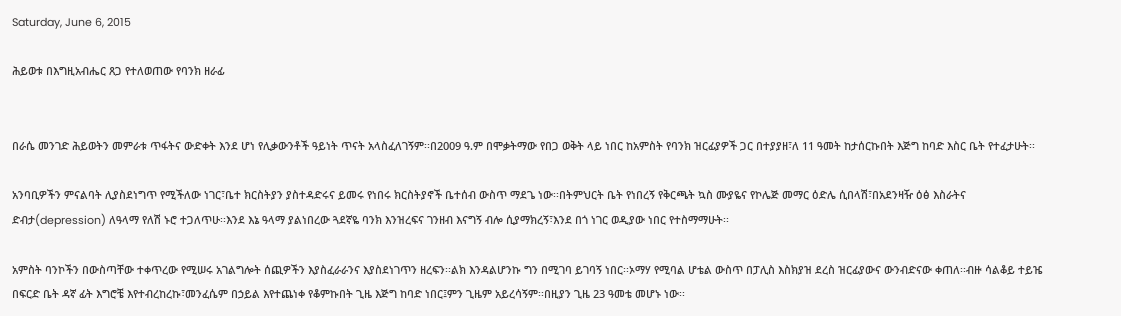Saturday, June 6, 2015

ሕይወቱ በእግዚአብሔር ጸጋ የተለወጠው የባንክ ዘራፊ


በራሴ መንገድ ሕይወትን መምራቱ ጥፋትና ውድቀት እንደ ሆነ የሊቃውንቶች ዓይነት ጥናት አላስፈለገኝም፡፡በ2009 ዓ.ም በሞቃትማው የበጋ ወቅት ላይ ነበር ከአምስት የባንክ ዝርፊያዎች ጋር በተያያዘ፣ለ 11 ዓመት ከታሰርኩበት እጅግ ከባድ እስር ቤት የተፈታሁት፡፡

አንባቢዎችን ምናልባት ሊያስደነግጥ የሚችለው ነገር፣ቤተ ክርስትያን ያስተዳድሩና ይመሩ የነበሩ ክርስትያኖች ቤተሰብ ውስጥ ማደጌ ነው፡፡በትምህርት ቤት የነበረኝ የቅርጫት ኳስ ሙያዬና የኮሌጅ መማር ዕድሌ ሲበላሽ፣በአደንዛዥ ዕፅ እስራትና ድብታ(depression) ለዓላማ የለሽ ኑሮ ተጋለጥሁ፡፡እንደ እኔ ዓላማ ያልነበረው ጓደኛዬ ባንክ እንዝረፍና ገንዘብ እናግኝ ብሎ ሲያማክረኝ፣እንደ በጎ ነገር ወዲያው ነበር የተስማማሁት፡፡

አምስት ባንኮችን በውስጣቸው ተቀጥረው የሚሠሩ አገልግሎት ሰጪዎችን እያስፈራራንና እያስደነገጥን ዘረፍን፡፡ልክ እንዳልሆንኩ ግን በሚገባ ይገባኝ ነበር፡፡ኦማሃ የሚባል ሆቴል ውስጥ በፓሊስ እስክያዝ ደረስ ዝርፊያውና ውንብድናው ቀጠለ፡፡ብዙ ሳልቆይ ተይዤ በፍርድ ቤት ዳኛ ፊት እግሮቼ እየተብረከረኩ፣መንፈሴም በኃይል እየተጨነቀ የቆምኩበት ጊዜ እጅግ ከባድ ነበር፤ምን ጊዜም አይረሳኝም፡፡በዚያን ጊዜ 23 ዓመቴ መሆኑ ነው፡፡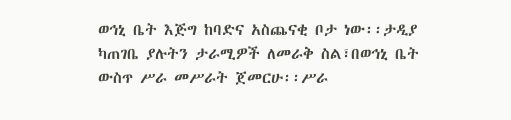ወኅኒ ቤት እጅግ ከባድና አስጨናቂ ቦታ ነው፡፡ታዲያ ካጠገቤ ያሉትን ታራሚዎች ለመራቅ ስል፣በወኅኒ ቤት ውስጥ ሥራ መሥራት ጀመርሁ፡፡ሥራ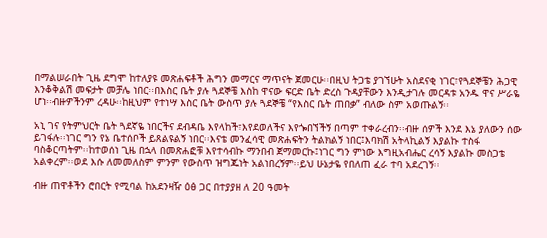በማልሠራበት ጊዜ ደግሞ ከተለያዩ መጽሐፍቶች ሕግን መማርና ማጥናት ጀመርሁ፡፡በዚህ ትጋቴ ያገኘሁት አስደናቂ ነገር፣የጓደኞቼን ሕጋዊ እንቆቅልሽ መፍታት መቻሌ ነበር፡፡በእስር ቤት ያሉ ጓደኞቼ እስከ ዋናው ፍርድ ቤት ድረስ ጉዳያቸውን እንዲታገሉ መርዳቱ አንዱ ዋና ሥራዬ ሆነ፡፡ብዙዎችንም ረዳሁ፡፡ከዚህም የተነሣ እስር ቤት ውስጥ ያሉ ጓደኞቼ “የእስር ቤት ጠበቃ” ብለው ስም አወጡልኝ፡፡

አኒ ገና የትምህርት ቤት ጓደኛዬ ነበርችና ደብዳቤ እየላከች፣እየደወለችና እየጐበኘችኝ በጣም ተቀራረብን፡፡ብዙ ሰዎች እንደ እኔ ያለውን ሰው ይገፋሉ፡፡ነገር ግን የኔ ቤተሰቦች ይጸልዩልኝ ነበር፡፡እናቴ መንፈሳዊ መጽሐፍትን ትልክልኝ ነበር፤እባክሽ አትላኪልኝ እያልኩ ተስፋ ባስቆርጣትም፡፡ከተወሰነ ጊዜ በኋላ በመጽሐፎቹ እየተሳብኩ ማንበብ ጀማመርኩ፤ነገር ግን ምነው እግዚአብሔር ረሳኝ እያልኩ መስጋቴ አልቀረም፡፡ወደ እሱ ለመመለስም ምንም የውስጥ ዝግጁነት አልነበረኝም፡፡ይህ ሁኔታዬ የበለጠ ፈራ ተባ አደረገኝ፡፡

ብዙ ጠዋቶችን ሮበርት የሚባል ከአደንዛዥ ዕፅ ጋር በተያያዘ ለ 20 ዓመት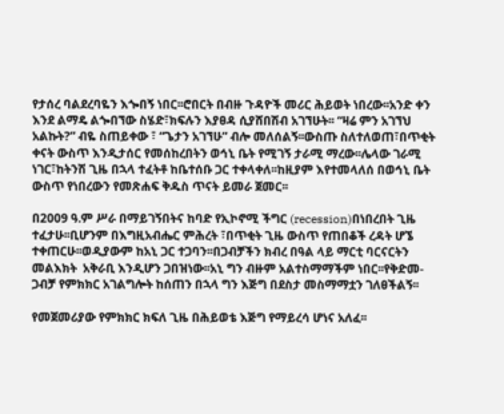የታሰረ ባልደረባዬን እጐበኝ ነበር፡፡ሮበርት በብዙ ጉዳዮች መሪር ሕይወት ነበረው፡፡አንድ ቀን እንደ ልማዴ ልጐበኘው ስሄድ፣ክፍሉን እያፀዳ ሲያሸበሽብ አገኘሁት፡፡ “ዛሬ ምን አገኘህ አልኩት?” ብዬ ስጠይቀው ፣ “ጌታን አገኘሁ” ብሎ መለሰልኝ፡፡ውስጡ ስለተለወጠ፣በጥቂት ቀናት ውስጥ እንዲታሰር የመሰከረበትን ወኅኒ ቤት የሚገኝ ታራሚ ማረው፡፡ሌላው ገራሚ ነገር፣ከትንሽ ጊዜ በኋላ ተፈትቶ ከቤተሰቡ ጋር ተቀላቀለ፡፡ከዚያም እየተመላለሰ በወኅኒ ቤት ውስጥ የነበረውን የመጽሐፍ ቅዱስ ጥናት ይመራ ጀመር፡፡

በ2009 ዓ.ም ሥራ በማይገኝበትና ከባድ የኢኮኖሚ ችግር (recession)በነበረበት ጊዜ ተፈታሁ፡፡ቢሆንም በእግዚአብሔር ምሕረት ፣በጥቂት ጊዜ ውስጥ የጠበቆች ረዳት ሆኜ ተቀጠርሁ፡፡ወዲያውም ከአኒ ጋር ተጋባን፡፡በጋብቻችን ክብረ በዓል ላይ ማርቲ ባርናርትን መልእክት  አቅራቢ እንዲሆን ጋበዝነው፡፡አኒ ግን ብዙም አልተስማማችም ነበር፡፡የቅድመ-ጋብቻ የምክክር አገልግሎት ከሰጠን በኋላ ግን እጅግ በደስታ መስማማቷን ገለፀችልኝ፡፡

የመጀመሪያው የምክክር ክፍለ ጊዜ በሕይወቴ እጅግ የማይረሳ ሆነና አለፈ፡፡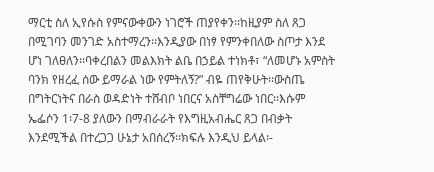ማርቲ ስለ ኢየሱስ የምናውቀውን ነገሮች ጠያየቀን፡፡ከዚያም ስለ ጸጋ በሚገባን መንገድ አስተማረን፡፡እንዲያው በነፃ የምንቀበለው ስጦታ እንደ ሆነ ገለፀለን፡፡ባቀረበልን መልእክት ልቤ በኃይል ተነክቶ፣ “ለመሆኑ አምስት ባንክ የዘረፈ ሰው ይማራል ነው የምትለኝ?” ብዬ ጠየቅሁት፡፡ውስጤ በግትርነትና በራስ ወዳድነት ተሸብቦ ነበርና አስቸግሬው ነበር፡፡እሱም ኤፌሶን 1፡7-8 ያለውን በማብራራት የእግዚአብሔር ጸጋ በብቃት እንደሚችል በተረጋጋ ሁኔታ አበሰረኝ፡፡ክፍሉ እንዲህ ይላል፡-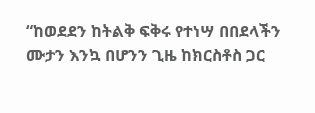“ከወደደን ከትልቅ ፍቅሩ የተነሣ በበደላችን ሙታን እንኳ በሆንን ጊዜ ከክርስቶስ ጋር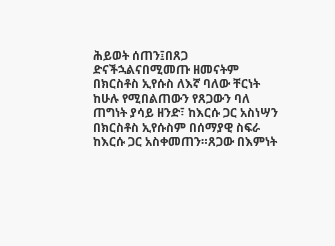ሕይወት ሰጠን፤በጸጋ ድናችኋልናበሚመጡ ዘመናትም በክርስቶስ ኢየሱስ ለእኛ ባለው ቸርነት ከሁሉ የሚበልጠውን የጸጋውን ባለ ጠግነት ያሳይ ዘንድ፣ ከእርሱ ጋር አስነሣን በክርስቶስ ኢየሱስም በሰማያዊ ስፍራ ከእርሱ ጋር አስቀመጠን።ጸጋው በእምነት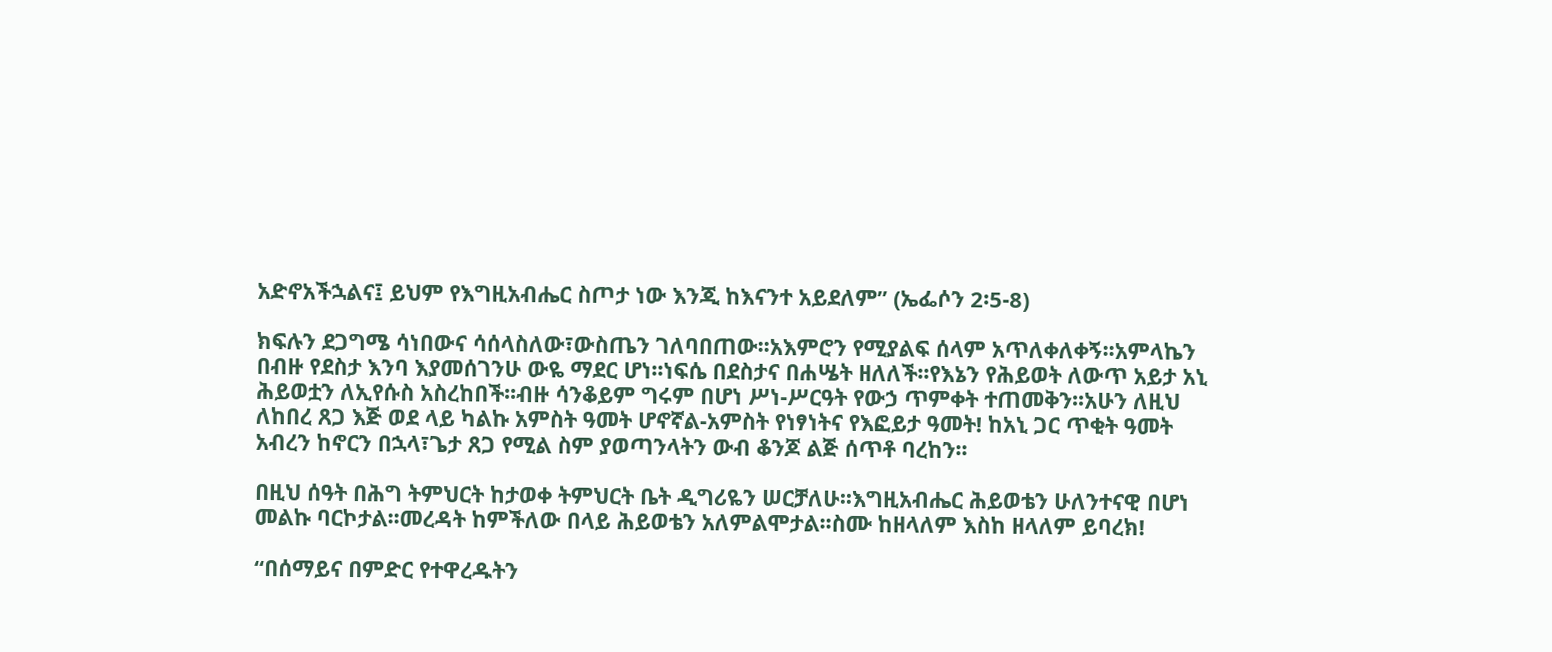አድኖአችኋልና፤ ይህም የእግዚአብሔር ስጦታ ነው እንጂ ከእናንተ አይደለም” (ኤፌሶን 2፡5-8)

ክፍሉን ደጋግሜ ሳነበውና ሳሰላስለው፣ውስጤን ገለባበጠው፡፡አእምሮን የሚያልፍ ሰላም አጥለቀለቀኝ፡፡አምላኬን በብዙ የደስታ እንባ እያመሰገንሁ ውዬ ማደር ሆነ፡፡ነፍሴ በደስታና በሐሤት ዘለለች፡፡የእኔን የሕይወት ለውጥ አይታ አኒ ሕይወቷን ለኢየሱስ አስረከበች፡፡ብዙ ሳንቆይም ግሩም በሆነ ሥነ-ሥርዓት የውኃ ጥምቀት ተጠመቅን፡፡አሁን ለዚህ ለከበረ ጸጋ እጅ ወደ ላይ ካልኩ አምስት ዓመት ሆኖኛል-አምስት የነፃነትና የእፎይታ ዓመት! ከአኒ ጋር ጥቂት ዓመት አብረን ከኖርን በኋላ፣ጌታ ጸጋ የሚል ስም ያወጣንላትን ውብ ቆንጆ ልጅ ሰጥቶ ባረከን፡፡

በዚህ ሰዓት በሕግ ትምህርት ከታወቀ ትምህርት ቤት ዲግሪዬን ሠርቻለሁ፡፡እግዚአብሔር ሕይወቴን ሁለንተናዊ በሆነ መልኩ ባርኮታል፡፡መረዳት ከምችለው በላይ ሕይወቴን አለምልሞታል፡፡ስሙ ከዘላለም እስከ ዘላለም ይባረክ!

“በሰማይና በምድር የተዋረዱትን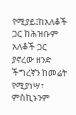የሚያይ፤ከአለቆች ጋር ከሕዝቡም አለቆች ጋር ያኖረው ዘንድ ችግረኛን ከመሬት የሚያነሣ፣ ምስኪኑንም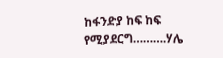ከፋንድያ ከፍ ከፍ የሚያደርግ……….ሃሌ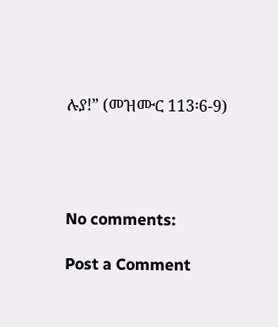ሉያ!” (መዝሙር 113፡6-9)




No comments:

Post a Comment